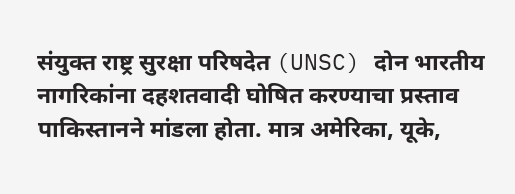संयुक्त राष्ट्र सुरक्षा परिषदेत (UNSC) दोन भारतीय नागरिकांना दहशतवादी घोषित करण्याचा प्रस्ताव पाकिस्तानने मांडला होता. मात्र अमेरिका, यूके,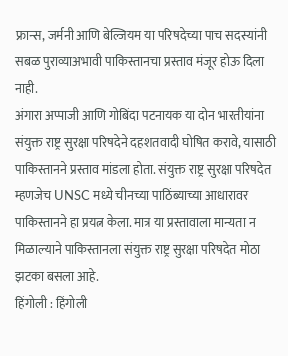फ्रान्स, जर्मनी आणि बेल्जियम या परिषदेच्या पाच सदस्यांनी सबळ पुराव्याअभावी पाकिस्तानचा प्रस्ताव मंजूर होऊ दिला नाही.
अंगारा अप्पाजी आणि गोबिंदा पटनायक या दोन भारतीयांना संयुक्त राष्ट्र सुरक्षा परिषदेने दहशतवादी घोषित करावे, यासाठी पाकिस्तानने प्रस्ताव मांडला होता. संयुक्त राष्ट्र सुरक्षा परिषदेत म्हणजेच UNSC मध्ये चीनच्या पाठिंब्याच्या आधारावर पाकिस्तानने हा प्रयत्न केला. मात्र या प्रस्तावाला मान्यता न मिळाल्याने पाकिस्तानला संयुक्त राष्ट्र सुरक्षा परिषदेत मोठा झटका बसला आहे.
हिंगोली : हिंगोली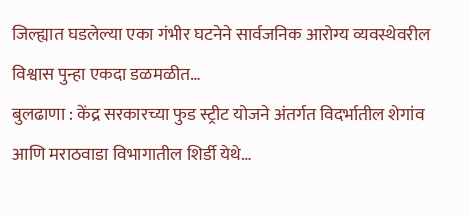जिल्ह्यात घडलेल्या एका गंभीर घटनेने सार्वजनिक आरोग्य व्यवस्थेवरील विश्वास पुन्हा एकदा डळमळीत…
बुलढाणा : केंद्र सरकारच्या फुड स्ट्रीट योजने अंतर्गत विदर्भातील शेगांव आणि मराठवाडा विभागातील शिर्डी येथे…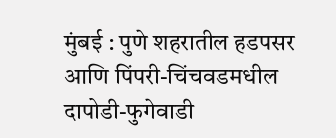मुंबई : पुणे शहरातील हडपसर आणि पिंपरी-चिंचवडमधील दापोडी-फुगेवाडी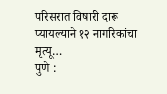परिसरात विषारी दारू प्यायल्याने १२ नागरिकांचा मृत्यू…
पुणे :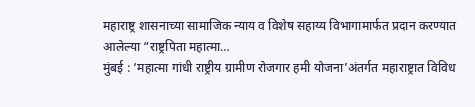महाराष्ट्र शासनाच्या सामाजिक न्याय व विशेष सहाय्य विभागामार्फत प्रदान करण्यात आलेल्या “राष्ट्रपिता महात्मा…
मुंबई : ‘महात्मा गांधी राष्ट्रीय ग्रामीण रोजगार हमी योजना’अंतर्गत महाराष्ट्रात विविध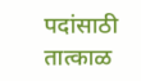पदांसाठी तात्काळ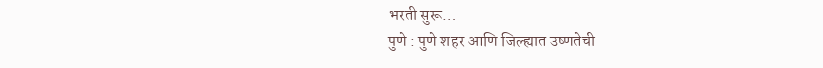भरती सुरू…
पुणे : पुणे शहर आणि जिल्ह्यात उष्णतेची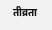तीव्रता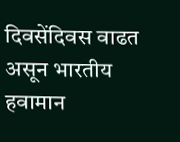दिवसेंदिवस वाढत असून भारतीय हवामान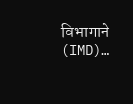विभागाने (IMD)…